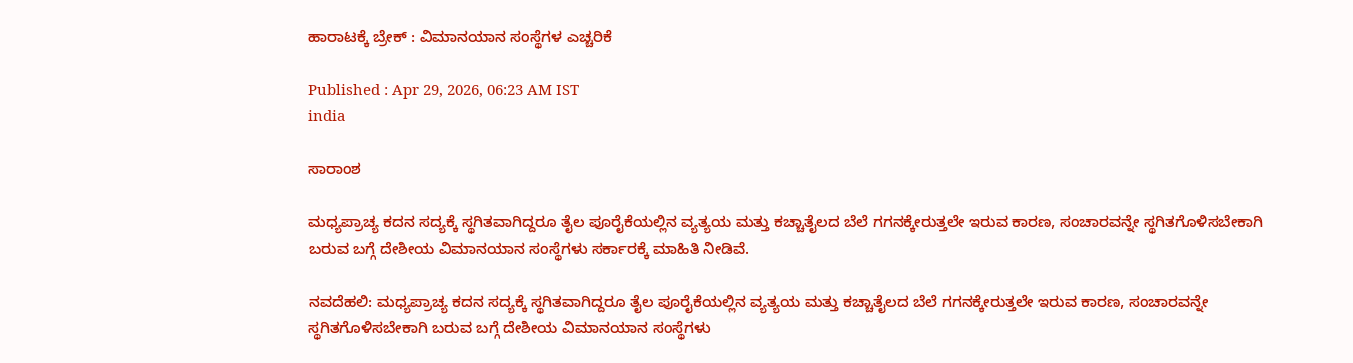ಹಾರಾಟಕ್ಕೆ ಬ್ರೇಕ್ : ವಿಮಾನಯಾನ ಸಂಸ್ಥೆಗಳ ಎಚ್ಚರಿಕೆ

Published : Apr 29, 2026, 06:23 AM IST
india

ಸಾರಾಂಶ

ಮಧ್ಯಪ್ರಾಚ್ಯ ಕದನ ಸದ್ಯಕ್ಕೆ ಸ್ಥಗಿತವಾಗಿದ್ದರೂ ತೈಲ ಪೂರೈಕೆಯಲ್ಲಿನ ವ್ಯತ್ಯಯ ಮತ್ತು ಕಚ್ಚಾತೈಲದ ಬೆಲೆ ಗಗನಕ್ಕೇರುತ್ತಲೇ ಇರುವ ಕಾರಣ, ಸಂಚಾರವನ್ನೇ ಸ್ಥಗಿತಗೊಳಿಸಬೇಕಾಗಿ ಬರುವ ಬಗ್ಗೆ ದೇಶೀಯ ವಿಮಾನಯಾನ ಸಂಸ್ಥೆಗಳು ಸರ್ಕಾರಕ್ಕೆ ಮಾಹಿತಿ ನೀಡಿವೆ.

ನವದೆಹಲಿ: ಮಧ್ಯಪ್ರಾಚ್ಯ ಕದನ ಸದ್ಯಕ್ಕೆ ಸ್ಥಗಿತವಾಗಿದ್ದರೂ ತೈಲ ಪೂರೈಕೆಯಲ್ಲಿನ ವ್ಯತ್ಯಯ ಮತ್ತು ಕಚ್ಚಾತೈಲದ ಬೆಲೆ ಗಗನಕ್ಕೇರುತ್ತಲೇ ಇರುವ ಕಾರಣ, ಸಂಚಾರವನ್ನೇ ಸ್ಥಗಿತಗೊಳಿಸಬೇಕಾಗಿ ಬರುವ ಬಗ್ಗೆ ದೇಶೀಯ ವಿಮಾನಯಾನ ಸಂಸ್ಥೆಗಳು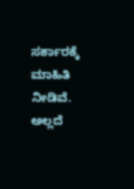ಸರ್ಕಾರಕ್ಕೆ ಮಾಹಿತಿ ನೀಡಿವೆ. ಅಲ್ಲದೆ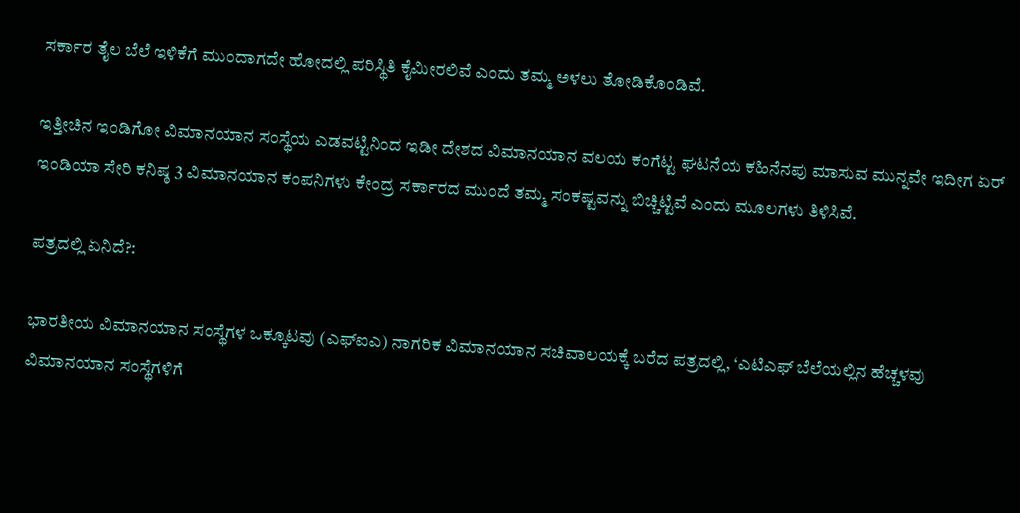ಸರ್ಕಾರ ತೈಲ ಬೆಲೆ ಇಳಿಕೆಗೆ ಮುಂದಾಗದೇ ಹೋದಲ್ಲಿ ಪರಿಸ್ಥಿತಿ ಕೈಮೀರಲಿವೆ ಎಂದು ತಮ್ಮ ಅಳಲು ತೋಡಿಕೊಂಡಿವೆ.

ಇತ್ತೀಚಿನ ಇಂಡಿಗೋ ವಿಮಾನಯಾನ ಸಂಸ್ಥೆಯ ಎಡವಟ್ಟಿನಿಂದ ಇಡೀ ದೇಶದ ವಿಮಾನಯಾನ ವಲಯ ಕಂಗೆಟ್ಟ ಘಟನೆಯ ಕಹಿನೆನಪು ಮಾಸುವ ಮುನ್ನವೇ ಇದೀಗ ಏರ್‌ ಇಂಡಿಯಾ ಸೇರಿ ಕನಿಷ್ಠ 3 ವಿಮಾನಯಾನ ಕಂಪನಿಗಳು ಕೇಂದ್ರ ಸರ್ಕಾರದ ಮುಂದೆ ತಮ್ಮ ಸಂಕಷ್ಟವನ್ನು ಬಿಚ್ಚಿಟ್ಟಿವೆ ಎಂದು ಮೂಲಗಳು ತಿಳಿಸಿವೆ.

ಪತ್ರದಲ್ಲಿ ಏನಿದೆ?:

ಭಾರತೀಯ ವಿಮಾನಯಾನ ಸಂಸ್ಥೆಗಳ ಒಕ್ಕೂಟವು (ಎಫ್‌ಐಎ) ನಾಗರಿಕ ವಿಮಾನಯಾನ ಸಚಿವಾಲಯಕ್ಕೆ ಬರೆದ ಪತ್ರದಲ್ಲಿ, ‘ಎಟಿಎಫ್‌ ಬೆಲೆಯಲ್ಲಿನ ಹೆಚ್ಚಳವು ವಿಮಾನಯಾನ ಸಂಸ್ಥೆಗಳಿಗೆ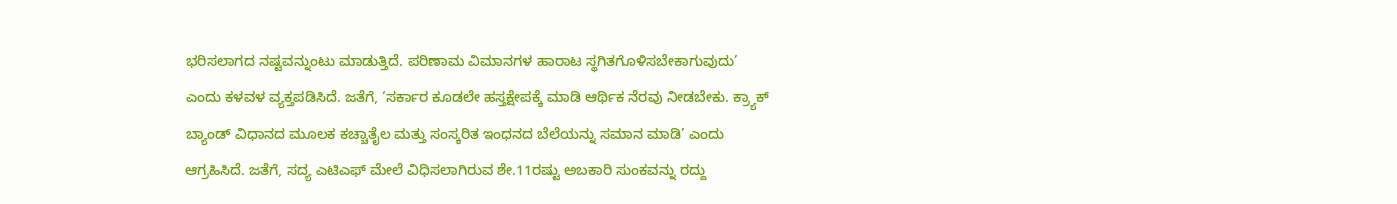ಭರಿಸಲಾಗದ ನಷ್ಟವನ್ನುಂಟು ಮಾಡುತ್ತಿದೆ. ಪರಿಣಾಮ ವಿಮಾನಗಳ ಹಾರಾಟ ಸ್ಥಗಿತಗೊಳಿಸಬೇಕಾಗುವುದು’ ಎಂದು ಕಳವಳ ವ್ಯಕ್ತಪಡಿಸಿದೆ. ಜತೆಗೆ, ‘ಸರ್ಕಾರ ಕೂಡಲೇ ಹಸ್ತಕ್ಷೇಪಕ್ಕೆ ಮಾಡಿ ಆರ್ಥಿಕ ನೆರವು ನೀಡಬೇಕು. ಕ್ರ್ಯಾಕ್‌ ಬ್ಯಾಂಡ್‌ ವಿಧಾನದ ಮೂಲಕ ಕಚ್ಚಾತೈಲ ಮತ್ತು ಸಂಸ್ಕರಿತ ಇಂಧನದ ಬೆಲೆಯನ್ನು ಸಮಾನ ಮಾಡಿ’ ಎಂದು ಆಗ್ರಹಿಸಿದೆ. ಜತೆಗೆ, ಸದ್ಯ ಎಟಿಎಫ್‌ ಮೇಲೆ ವಿಧಿಸಲಾಗಿರುವ ಶೇ.11ರಷ್ಟು ಅಬಕಾರಿ ಸುಂಕವನ್ನು ರದ್ದು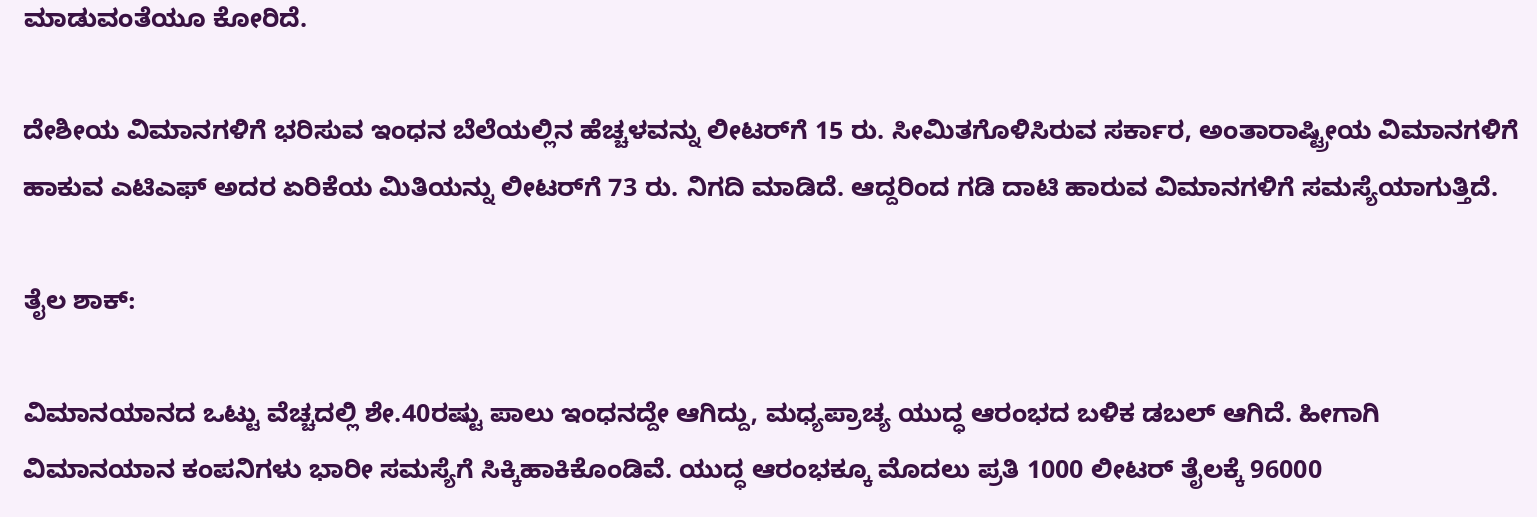ಮಾಡುವಂತೆಯೂ ಕೋರಿದೆ.

ದೇಶೀಯ ವಿಮಾನಗಳಿಗೆ ಭರಿಸುವ ಇಂಧನ ಬೆಲೆಯಲ್ಲಿನ ಹೆಚ್ಚಳವನ್ನು ಲೀಟರ್‌ಗೆ 15 ರು. ಸೀಮಿತಗೊಳಿಸಿರುವ ಸರ್ಕಾರ, ಅಂತಾರಾಷ್ಟ್ರೀಯ ವಿಮಾನಗಳಿಗೆ ಹಾಕುವ ಎಟಿಎಫ್‌ ಅದರ ಏರಿಕೆಯ ಮಿತಿಯನ್ನು ಲೀಟರ್‌ಗೆ 73 ರು. ನಿಗದಿ ಮಾಡಿದೆ. ಆದ್ದರಿಂದ ಗಡಿ ದಾಟಿ ಹಾರುವ ವಿಮಾನಗಳಿಗೆ ಸಮಸ್ಯೆಯಾಗುತ್ತಿದೆ.

ತೈಲ ಶಾಕ್‌:

ವಿಮಾನಯಾನದ ಒಟ್ಟು ವೆಚ್ಚದಲ್ಲಿ ಶೇ.40ರಷ್ಟು ಪಾಲು ಇಂಧನದ್ದೇ ಆಗಿದ್ದು, ಮಧ್ಯಪ್ರಾಚ್ಯ ಯುದ್ಧ ಆರಂಭದ ಬಳಿಕ ಡಬಲ್‌ ಆಗಿದೆ. ಹೀಗಾಗಿ ವಿಮಾನಯಾನ ಕಂಪನಿಗಳು ಭಾರೀ ಸಮಸ್ಯೆಗೆ ಸಿಕ್ಕಿಹಾಕಿಕೊಂಡಿವೆ. ಯುದ್ಧ ಆರಂಭಕ್ಕೂ ಮೊದಲು ಪ್ರತಿ 1000 ಲೀಟರ್‌ ತೈಲಕ್ಕೆ 96000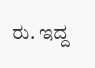ರು. ಇದ್ದ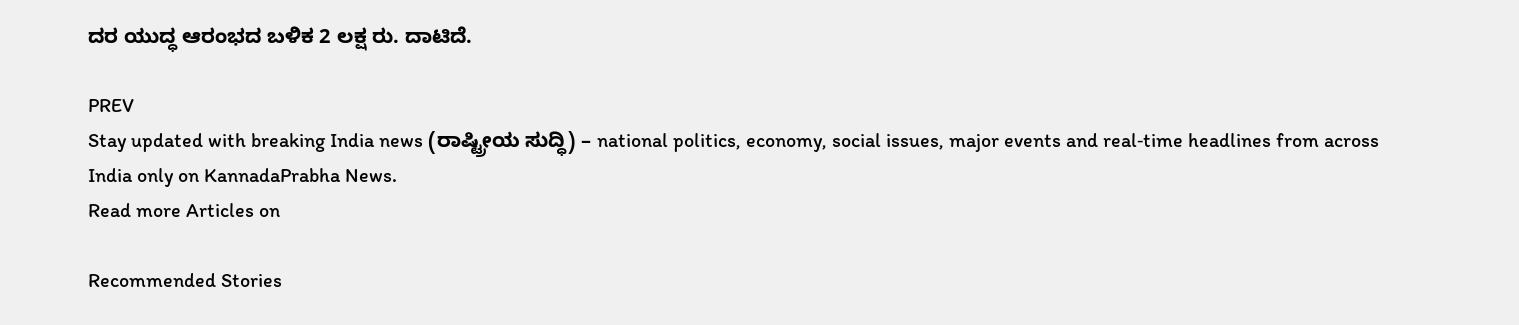ದರ ಯುದ್ಧ ಆರಂಭದ ಬಳಿಕ 2 ಲಕ್ಷ ರು. ದಾಟಿದೆ.

PREV
Stay updated with breaking India news (ರಾಷ್ಟ್ರೀಯ ಸುದ್ಧಿ) – national politics, economy, social issues, major events and real‑time headlines from across India only on KannadaPrabha News.
Read more Articles on

Recommended Stories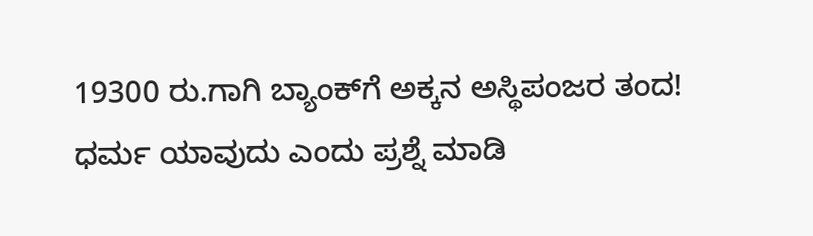19300 ರು.ಗಾಗಿ ಬ್ಯಾಂಕ್‌ಗೆ ಅಕ್ಕನ ಅಸ್ಥಿಪಂಜರ ತಂದ!
ಧರ್ಮ ಯಾವುದು ಎಂದು ಪ್ರಶ್ನೆ ಮಾಡಿ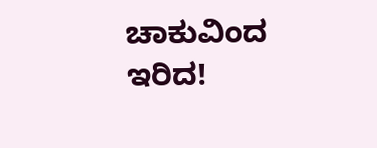ಚಾಕುವಿಂದ ಇರಿದ!